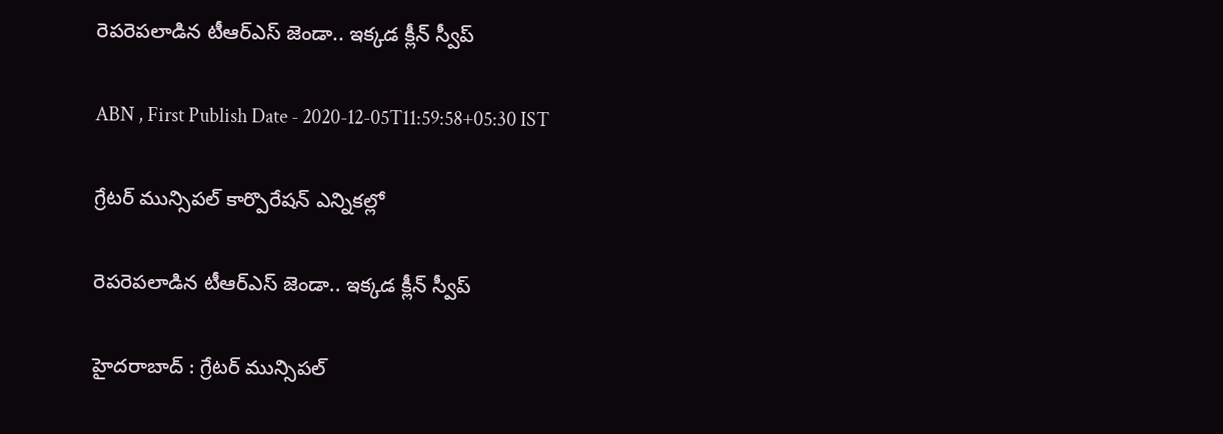రెపరెపలాడిన టీఆర్‌ఎస్‌ జెండా.. ఇక్కడ క్లీన్‌ స్వీప్‌

ABN , First Publish Date - 2020-12-05T11:59:58+05:30 IST

గ్రేటర్‌ మున్సిపల్‌ కార్పొరేషన్‌ ఎన్నికల్లో

రెపరెపలాడిన టీఆర్‌ఎస్‌ జెండా.. ఇక్కడ క్లీన్‌ స్వీప్‌

హైదరాబాద్ : గ్రేటర్‌ మున్సిపల్‌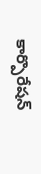కార్పొరేషన్‌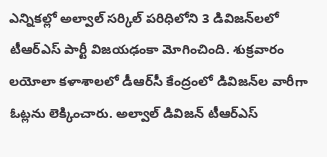ఎన్నికల్లో అల్వాల్‌ సర్కిల్‌ పరిధిలోని 3 డివిజన్‌లలో టీఆర్‌ఎస్‌ పార్టీ విజయఢంకా మోగించింది. శుక్రవారం లయోలా కళాశాలలో డీఆర్‌సీ కేంద్రంలో డివిజన్‌ల వారీగా ఓట్లను లెక్కించారు. అల్వాల్‌ డివిజన్‌ టీఆర్‌ఎస్‌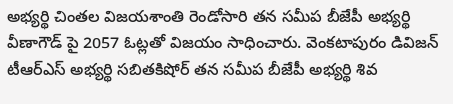అభ్యర్థి చింతల విజయశాంతి రెండోసారి తన సమీప బీజేపీ అభ్యర్థి వీణాగౌడ్‌ పై 2057 ఓట్లతో విజయం సాధించారు. వెంకటాపురం డివిజన్‌ టీఆర్‌ఎస్‌ అభ్యర్థి సబితకిషోర్‌ తన సమీప బీజేపీ అభ్యర్థి శివ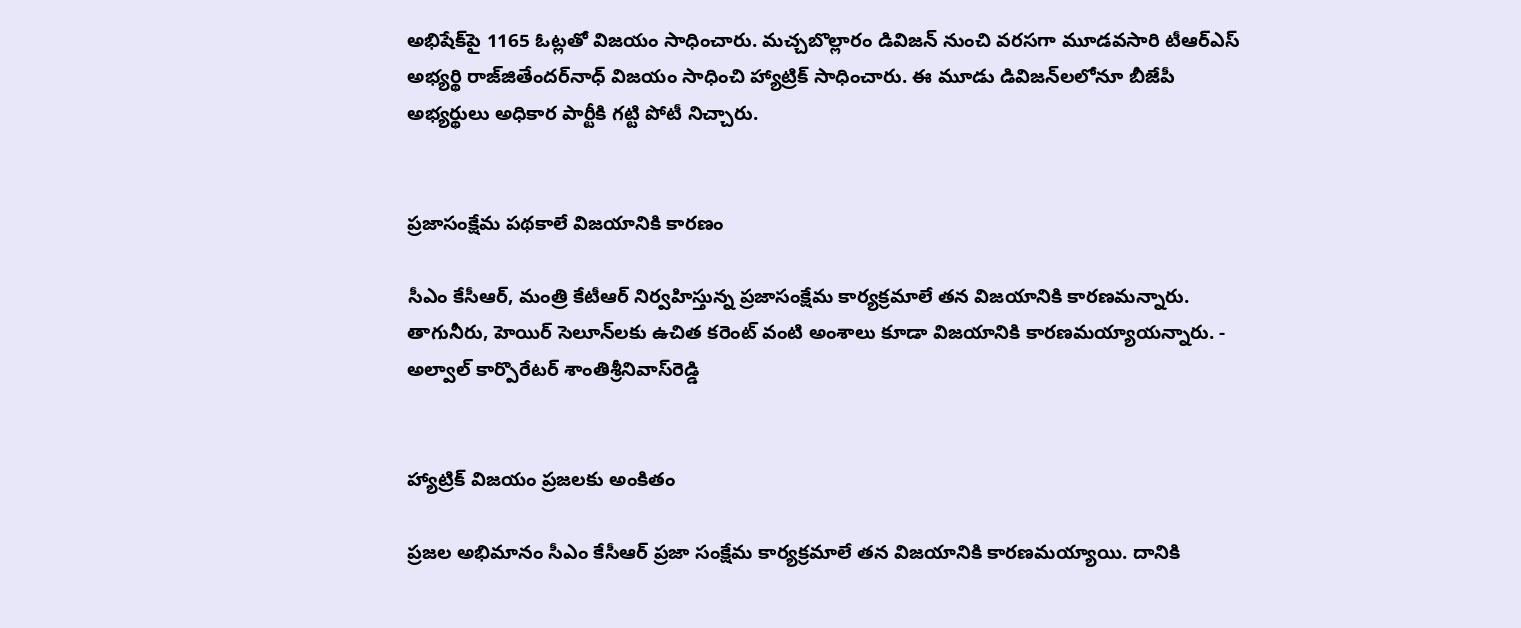అభిషేక్‌పై 1165 ఓట్లతో విజయం సాధించారు. మచ్చబొల్లారం డివిజన్‌ నుంచి వరసగా మూడవసారి టీఆర్‌ఎస్‌ అభ్యర్థి రాజ్‌జితేందర్‌నాధ్‌ విజయం సాధించి హ్యాట్రిక్‌ సాధించారు. ఈ మూడు డివిజన్‌లలోనూ బీజేపీ అభ్యర్థులు అధికార పార్టీకి గట్టి పోటీ నిచ్చారు.


ప్రజాసంక్షేమ పథకాలే విజయానికి కారణం

సీఎం కేసీఆర్‌, మంత్రి కేటీఆర్‌ నిర్వహిస్తున్న ప్రజాసంక్షేమ కార్యక్రమాలే తన విజయానికి కారణమన్నారు. తాగునీరు, హెయిర్‌ సెలూన్‌లకు ఉచిత కరెంట్‌ వంటి అంశాలు కూడా విజయానికి కారణమయ్యాయన్నారు. - అల్వాల్‌ కార్పొరేటర్‌ శాంతిశ్రీనివాస్‌రెడ్డి


హ్యాట్రిక్‌ విజయం ప్రజలకు అంకితం

ప్రజల అభిమానం సీఎం కేసీఆర్‌ ప్రజా సంక్షేమ కార్యక్రమాలే తన విజయానికి కారణమయ్యాయి. దానికి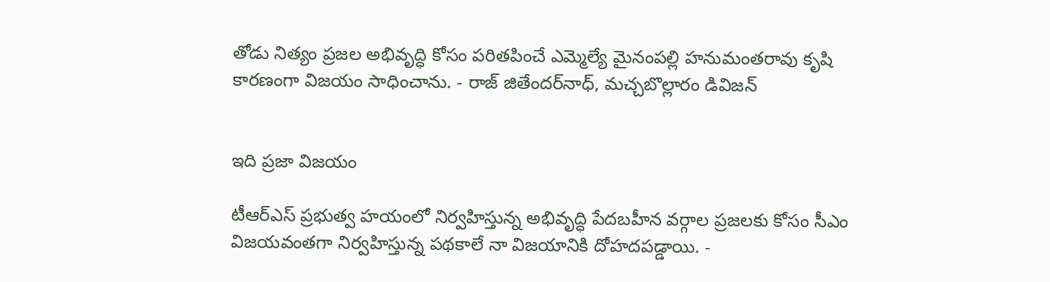తోడు నిత్యం ప్రజల అభివృద్ధి కోసం పరితపించే ఎమ్మెల్యే మైనంపల్లి హనుమంతరావు కృషి కారణంగా విజయం సాధించాను. - రాజ్‌ జితేందర్‌నాధ్‌, మచ్చబొల్లారం డివిజన్‌


ఇది ప్రజా విజయం

టీఆర్‌ఎస్‌ ప్రభుత్వ హయంలో నిర్వహిస్తున్న అభివృద్ధి పేదబహీన వర్గాల ప్రజలకు కోసం సీఎం విజయవంతగా నిర్వహిస్తున్న పథకాలే నా విజయానికి దోహదపడ్డాయి. -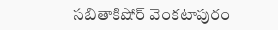సబితాకిషోర్‌ వెంకటాపురం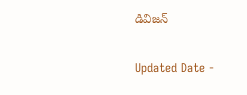డివిజన్‌

Updated Date -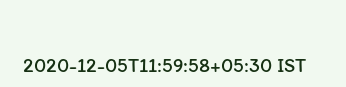2020-12-05T11:59:58+05:30 IST